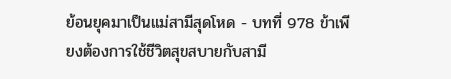ย้อนยุคมาเป็นแม่สามีสุดโหด - บทที่ 978 ข้าเพียงต้องการใช้ชีวิตสุขสบายกับสามี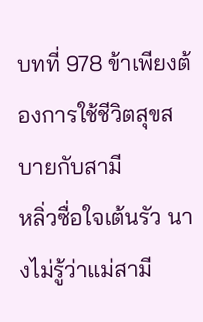บทที่ 978 ข้าเพียงต้องการใช้ชีวิตสุขสบายกับสามี
หลิ่วซื่อใจเต้นรัว นางไม่รู้ว่าแม่สามี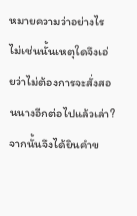หมายความว่าอย่างไร
ไม่เช่นนั้นเหตุใดจึงเอ่ยว่าไม่ต้องการจะสั่งสอนนางอีกต่อไปแล้วเล่า?
จากนั้นจึงได้ยินคำข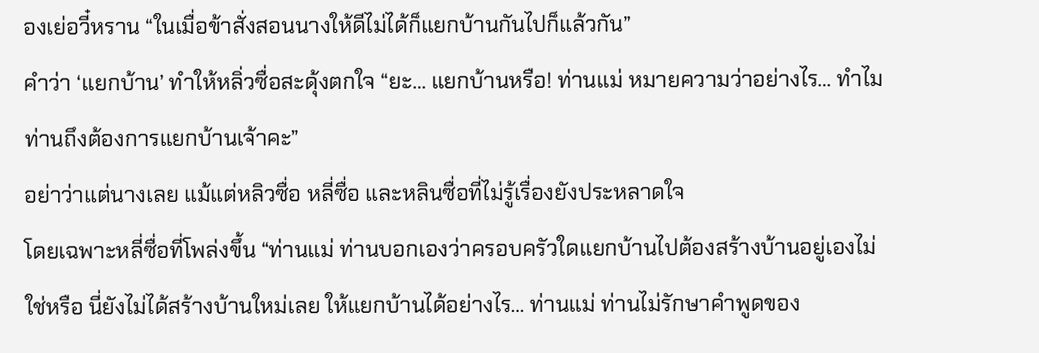องเย่อวี๋หราน “ในเมื่อข้าสั่งสอนนางให้ดีไม่ได้ก็แยกบ้านกันไปก็แล้วกัน”
คำว่า ‘แยกบ้าน’ ทำให้หลิ่วซื่อสะดุ้งตกใจ “ยะ… แยกบ้านหรือ! ท่านแม่ หมายความว่าอย่างไร… ทำไมท่านถึงต้องการแยกบ้านเจ้าคะ”
อย่าว่าแต่นางเลย แม้แต่หลิวซื่อ หลี่ซื่อ และหลินซื่อที่ไม่รู้เรื่องยังประหลาดใจ
โดยเฉพาะหลี่ซื่อที่โพล่งขึ้น “ท่านแม่ ท่านบอกเองว่าครอบครัวใดแยกบ้านไปต้องสร้างบ้านอยู่เองไม่ใช่หรือ นี่ยังไม่ได้สร้างบ้านใหม่เลย ให้แยกบ้านได้อย่างไร… ท่านแม่ ท่านไม่รักษาคำพูดของ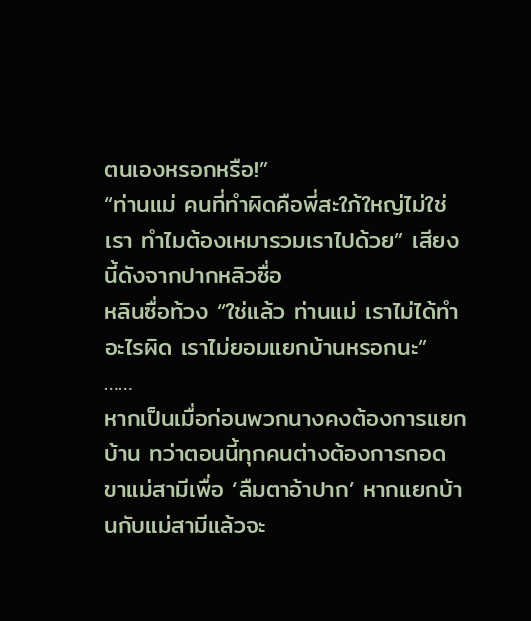ตนเองหรอกหรือ!”
“ท่านแม่ คนที่ทำผิดคือพี่สะใภ้ใหญ่ไม่ใช่เรา ทำไมต้องเหมารวมเราไปด้วย” เสียงนี้ดังจากปากหลิวซื่อ
หลินซื่อท้วง “ใช่แล้ว ท่านแม่ เราไม่ได้ทำอะไรผิด เราไม่ยอมแยกบ้านหรอกนะ”
……
หากเป็นเมื่อก่อนพวกนางคงต้องการแยกบ้าน ทว่าตอนนี้ทุกคนต่างต้องการกอดขาแม่สามีเพื่อ ‘ลืมตาอ้าปาก’ หากแยกบ้านกับแม่สามีแล้วจะ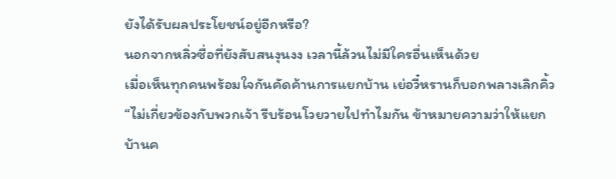ยังได้รับผลประโยชน์อยู่อีกหรือ?
นอกจากหลิ่วซื่อที่ยังสับสนงุนงง เวลานี้ล้วนไม่มีใครอื่นเห็นด้วย
เมื่อเห็นทุกคนพร้อมใจกันคัดค้านการแยกบ้าน เย่อวี๋หรานก็บอกพลางเลิกคิ้ว “ไม่เกี่ยวข้องกับพวกเจ้า รีบร้อนโวยวายไปทำไมกัน ข้าหมายความว่าให้แยกบ้านค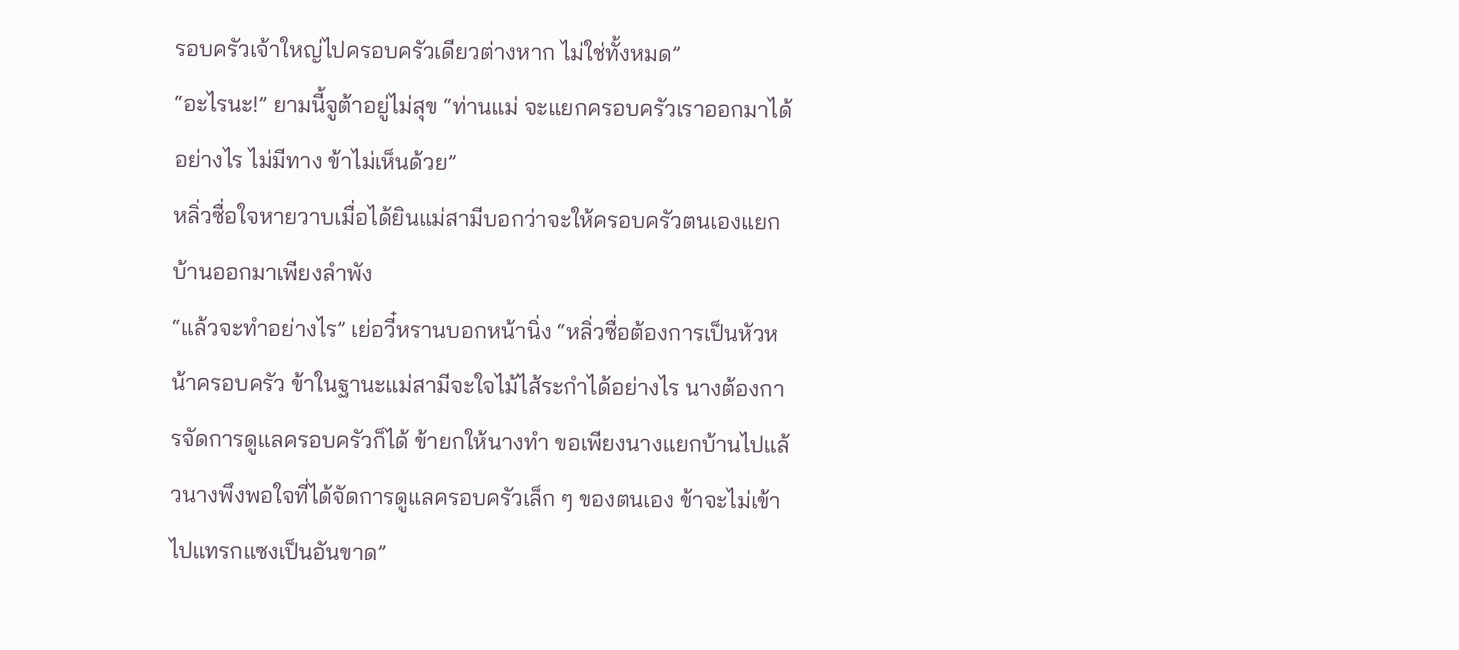รอบครัวเจ้าใหญ่ไปครอบครัวเดียวต่างหาก ไม่ใช่ทั้งหมด”
“อะไรนะ!” ยามนี้จูต้าอยู่ไม่สุข “ท่านแม่ จะแยกครอบครัวเราออกมาได้อย่างไร ไม่มีทาง ข้าไม่เห็นด้วย”
หลิ่วซื่อใจหายวาบเมื่อได้ยินแม่สามีบอกว่าจะให้ครอบครัวตนเองแยกบ้านออกมาเพียงลำพัง
“แล้วจะทำอย่างไร” เย่อวี๋หรานบอกหน้านิ่ง “หลิ่วซื่อต้องการเป็นหัวหน้าครอบครัว ข้าในฐานะแม่สามีจะใจไม้ไส้ระกำได้อย่างไร นางต้องการจัดการดูแลครอบครัวก็ได้ ข้ายกให้นางทำ ขอเพียงนางแยกบ้านไปแล้วนางพึงพอใจที่ได้จัดการดูแลครอบครัวเล็ก ๆ ของตนเอง ข้าจะไม่เข้าไปแทรกแซงเป็นอันขาด”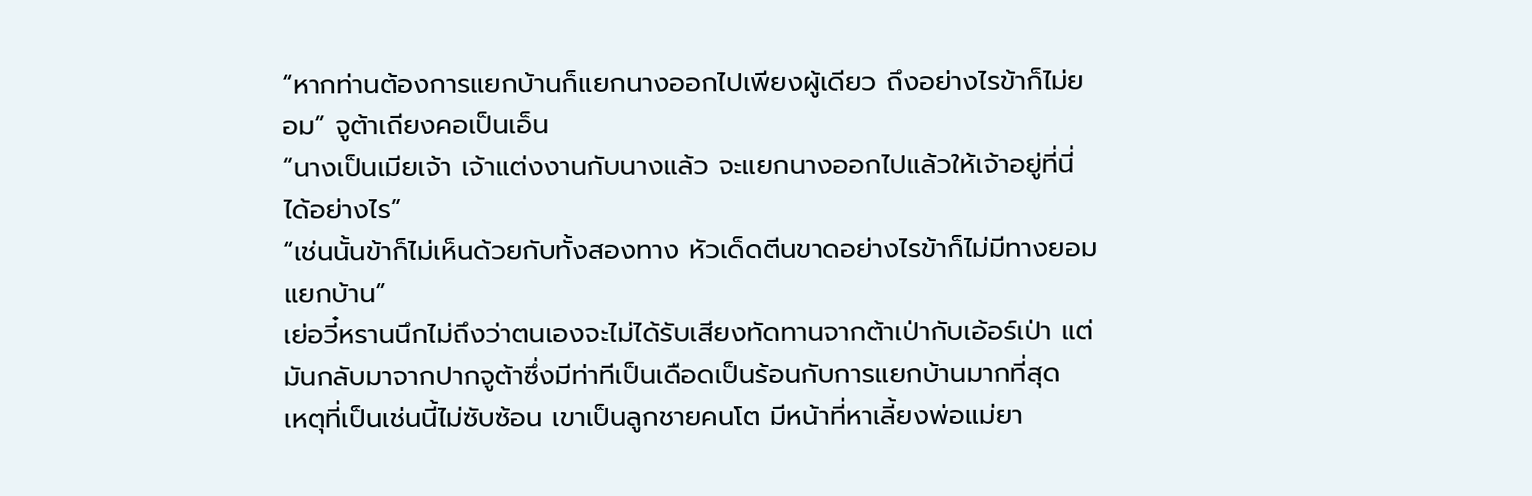“หากท่านต้องการแยกบ้านก็แยกนางออกไปเพียงผู้เดียว ถึงอย่างไรข้าก็ไม่ยอม” จูต้าเถียงคอเป็นเอ็น
“นางเป็นเมียเจ้า เจ้าแต่งงานกับนางแล้ว จะแยกนางออกไปแล้วให้เจ้าอยู่ที่นี่ได้อย่างไร”
“เช่นนั้นข้าก็ไม่เห็นด้วยกับทั้งสองทาง หัวเด็ดตีนขาดอย่างไรข้าก็ไม่มีทางยอมแยกบ้าน”
เย่อวี๋หรานนึกไม่ถึงว่าตนเองจะไม่ได้รับเสียงทัดทานจากต้าเป่ากับเอ้อร์เป่า แต่มันกลับมาจากปากจูต้าซึ่งมีท่าทีเป็นเดือดเป็นร้อนกับการแยกบ้านมากที่สุด
เหตุที่เป็นเช่นนี้ไม่ซับซ้อน เขาเป็นลูกชายคนโต มีหน้าที่หาเลี้ยงพ่อแม่ยา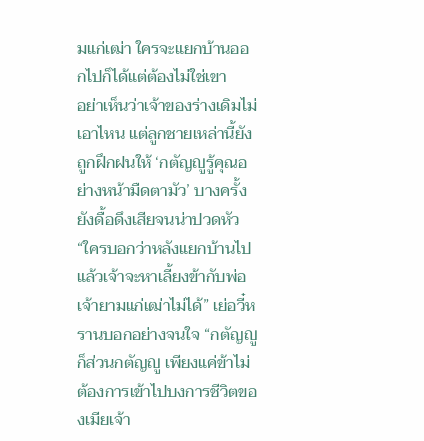มแก่เฒ่า ใครจะแยกบ้านออกไปก็ได้แต่ต้องไม่ใช่เขา
อย่าเห็นว่าเจ้าของร่างเดิมไม่เอาไหน แต่ลูกชายเหล่านี้ยังถูกฝึกฝนให้ ‘กตัญญูรู้คุณอย่างหน้ามืดตามัว’ บางครั้งยังดื้อดึงเสียจนน่าปวดหัว
“ใครบอกว่าหลังแยกบ้านไปแล้วเจ้าจะหาเลี้ยงข้ากับพ่อเจ้ายามแก่เฒ่าไม่ได้” เย่อวี๋หรานบอกอย่างจนใจ “กตัญญูก็ส่วนกตัญญู เพียงแค่ข้าไม่ต้องการเข้าไปบงการชีวิตของเมียเจ้า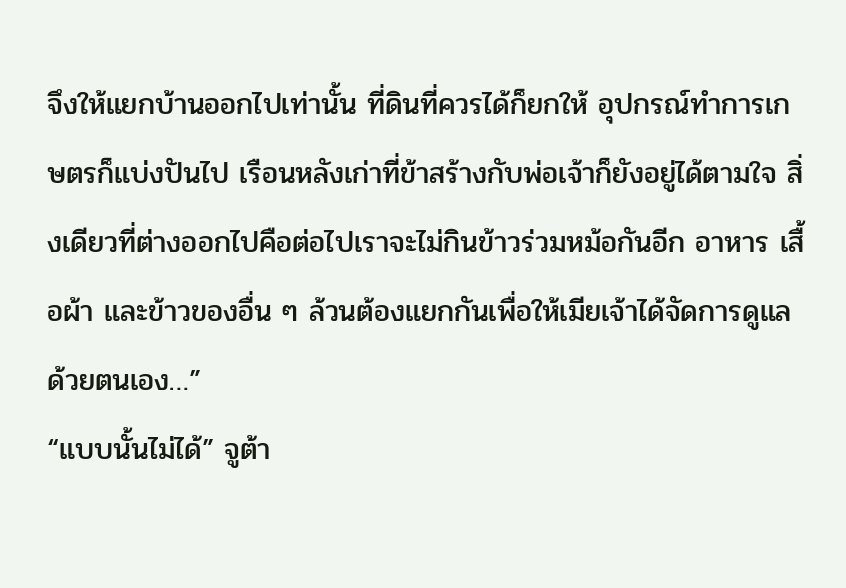จึงให้แยกบ้านออกไปเท่านั้น ที่ดินที่ควรได้ก็ยกให้ อุปกรณ์ทำการเกษตรก็แบ่งปันไป เรือนหลังเก่าที่ข้าสร้างกับพ่อเจ้าก็ยังอยู่ได้ตามใจ สิ่งเดียวที่ต่างออกไปคือต่อไปเราจะไม่กินข้าวร่วมหม้อกันอีก อาหาร เสื้อผ้า และข้าวของอื่น ๆ ล้วนต้องแยกกันเพื่อให้เมียเจ้าได้จัดการดูแลด้วยตนเอง…”
“แบบนั้นไม่ได้” จูต้า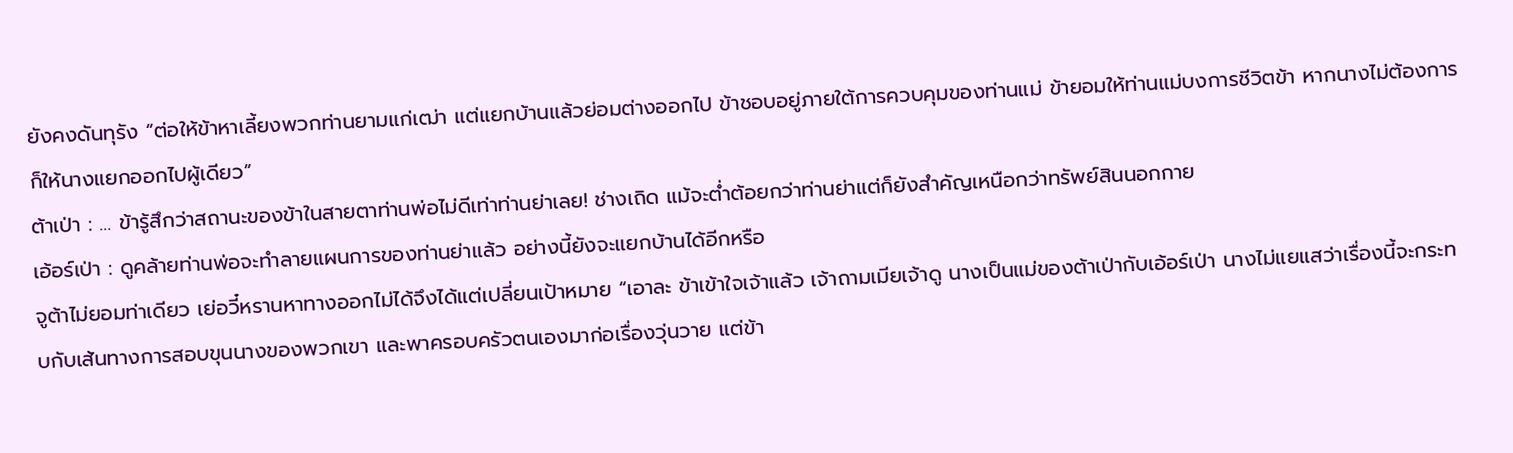ยังคงดันทุรัง “ต่อให้ข้าหาเลี้ยงพวกท่านยามแก่เฒ่า แต่แยกบ้านแล้วย่อมต่างออกไป ข้าชอบอยู่ภายใต้การควบคุมของท่านแม่ ข้ายอมให้ท่านแม่บงการชีวิตข้า หากนางไม่ต้องการก็ให้นางแยกออกไปผู้เดียว”
ต้าเป่า : … ข้ารู้สึกว่าสถานะของข้าในสายตาท่านพ่อไม่ดีเท่าท่านย่าเลย! ช่างเถิด แม้จะต่ำต้อยกว่าท่านย่าแต่ก็ยังสำคัญเหนือกว่าทรัพย์สินนอกกาย
เอ้อร์เป่า : ดูคล้ายท่านพ่อจะทำลายแผนการของท่านย่าแล้ว อย่างนี้ยังจะแยกบ้านได้อีกหรือ
จูต้าไม่ยอมท่าเดียว เย่อวี๋หรานหาทางออกไม่ได้จึงได้แต่เปลี่ยนเป้าหมาย “เอาละ ข้าเข้าใจเจ้าแล้ว เจ้าถามเมียเจ้าดู นางเป็นแม่ของต้าเป่ากับเอ้อร์เป่า นางไม่แยแสว่าเรื่องนี้จะกระทบกับเส้นทางการสอบขุนนางของพวกเขา และพาครอบครัวตนเองมาก่อเรื่องวุ่นวาย แต่ข้า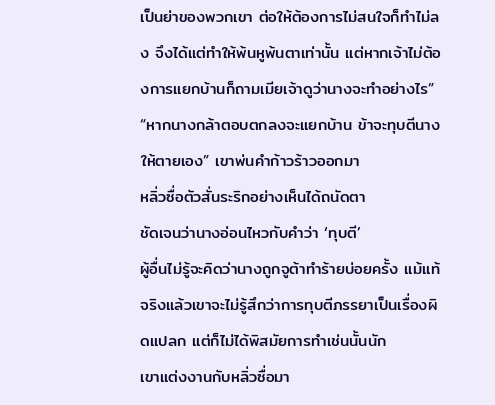เป็นย่าของพวกเขา ต่อให้ต้องการไม่สนใจก็ทำไม่ลง จึงได้แต่ทำให้พ้นหูพ้นตาเท่านั้น แต่หากเจ้าไม่ต้องการแยกบ้านก็ถามเมียเจ้าดูว่านางจะทำอย่างไร”
“หากนางกล้าตอบตกลงจะแยกบ้าน ข้าจะทุบตีนางให้ตายเอง” เขาพ่นคำก้าวร้าวออกมา
หลิ่วซื่อตัวสั่นระริกอย่างเห็นได้ถนัดตา
ชัดเจนว่านางอ่อนไหวกับคำว่า ‘ทุบตี’
ผู้อื่นไม่รู้จะคิดว่านางถูกจูต้าทำร้ายบ่อยครั้ง แม้แท้จริงแล้วเขาจะไม่รู้สึกว่าการทุบตีภรรยาเป็นเรื่องผิดแปลก แต่ก็ไม่ได้พิสมัยการทำเช่นนั้นนัก
เขาแต่งงานกับหลิ่วซื่อมา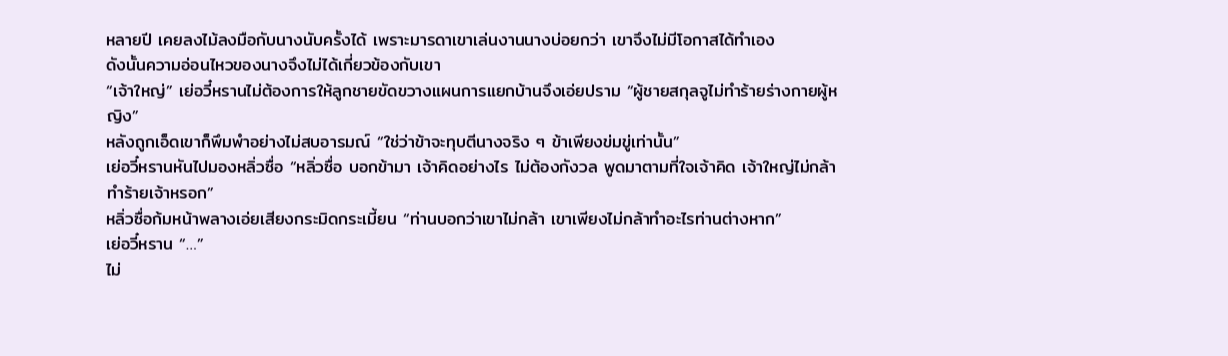หลายปี เคยลงไม้ลงมือกับนางนับครั้งได้ เพราะมารดาเขาเล่นงานนางบ่อยกว่า เขาจึงไม่มีโอกาสได้ทำเอง
ดังนั้นความอ่อนไหวของนางจึงไม่ได้เกี่ยวข้องกับเขา
“เจ้าใหญ่” เย่อวี๋หรานไม่ต้องการให้ลูกชายขัดขวางแผนการแยกบ้านจึงเอ่ยปราม “ผู้ชายสกุลจูไม่ทำร้ายร่างกายผู้หญิง”
หลังถูกเอ็ดเขาก็พึมพำอย่างไม่สบอารมณ์ “ใช่ว่าข้าจะทุบตีนางจริง ๆ ข้าเพียงข่มขู่เท่านั้น”
เย่อวี๋หรานหันไปมองหลิ่วซื่อ “หลิ่วซื่อ บอกข้ามา เจ้าคิดอย่างไร ไม่ต้องกังวล พูดมาตามที่ใจเจ้าคิด เจ้าใหญ่ไม่กล้าทำร้ายเจ้าหรอก”
หลิ่วซื่อก้มหน้าพลางเอ่ยเสียงกระมิดกระเมี้ยน “ท่านบอกว่าเขาไม่กล้า เขาเพียงไม่กล้าทำอะไรท่านต่างหาก”
เย่อวี๋หราน “…”
ไม่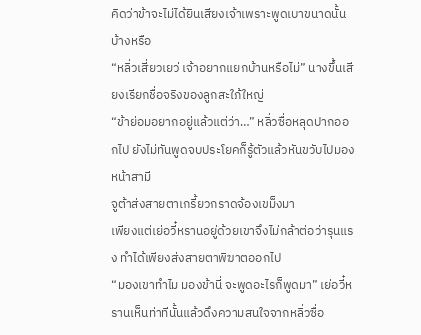คิดว่าข้าจะไม่ได้ยินเสียงเจ้าเพราะพูดเบาขนาดนั้นบ้างหรือ
“หลิ่วเสี่ยวเยว่ เจ้าอยากแยกบ้านหรือไม่” นางขึ้นเสียงเรียกชื่อจริงของลูกสะใภ้ใหญ่
“ข้าย่อมอยากอยู่แล้วแต่ว่า…” หลิ่วซื่อหลุดปากออกไป ยังไม่ทันพูดจบประโยคก็รู้ตัวแล้วหันขวับไปมองหน้าสามี
จูต้าส่งสายตาเกรี้ยวกราดจ้องเขม็งมา
เพียงแต่เย่อวี๋หรานอยู่ด้วยเขาจึงไม่กล้าต่อว่ารุนแรง ทำได้เพียงส่งสายตาพิฆาตออกไป
“มองเขาทำไม มองข้านี่ จะพูดอะไรก็พูดมา” เย่อวี๋หรานเห็นท่าทีนั้นแล้วดึงความสนใจจากหลิ่วซื่อ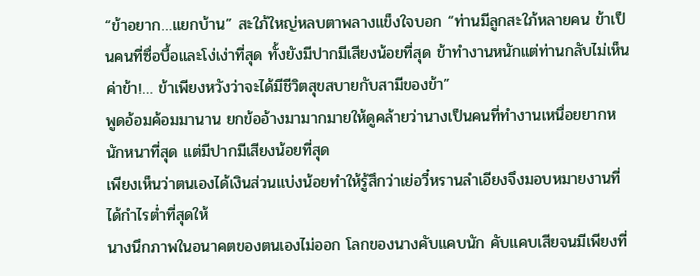“ข้าอยาก…แยกบ้าน” สะใภ้ใหญ่หลบตาพลางแข็งใจบอก “ท่านมีลูกสะใภ้หลายคน ข้าเป็นคนที่ซื่อบื้อและโง่เง่าที่สุด ทั้งยังมีปากมีเสียงน้อยที่สุด ข้าทำงานหนักแต่ท่านกลับไม่เห็นค่าข้า!… ข้าเพียงหวังว่าจะได้มีชีวิตสุขสบายกับสามีของข้า”
พูดอ้อมค้อมมานาน ยกข้ออ้างมามากมายให้ดูคล้ายว่านางเป็นคนที่ทำงานเหนื่อยยากหนักหนาที่สุด แต่มีปากมีเสียงน้อยที่สุด
เพียงเห็นว่าตนเองได้เงินส่วนแบ่งน้อยทำให้รู้สึกว่าเย่อวี๋หรานลำเอียงจึงมอบหมายงานที่ได้กำไรต่ำที่สุดให้
นางนึกภาพในอนาคตของตนเองไม่ออก โลกของนางคับแคบนัก คับแคบเสียจนมีเพียงที่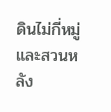ดินไม่กี่หมู่และสวนหลัง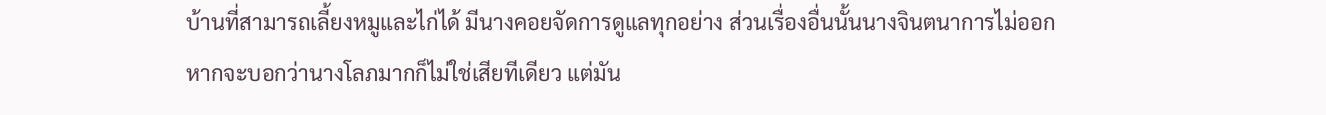บ้านที่สามารถเลี้ยงหมูและไก่ได้ มีนางคอยจัดการดูแลทุกอย่าง ส่วนเรื่องอื่นนั้นนางจินตนาการไม่ออก
หากจะบอกว่านางโลภมากก็ไม่ใช่เสียทีเดียว แต่มัน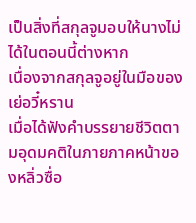เป็นสิ่งที่สกุลจูมอบให้นางไม่ได้ในตอนนี้ต่างหาก
เนื่องจากสกุลจูอยู่ในมือของเย่อวี๋หราน
เมื่อได้ฟังคำบรรยายชีวิตตามอุดมคติในภายภาคหน้าของหลิ่วซื่อ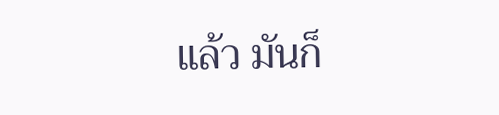แล้ว มันก็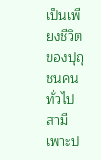เป็นเพียงชีวิตของปุถุชนคนทั่วไป สามีเพาะป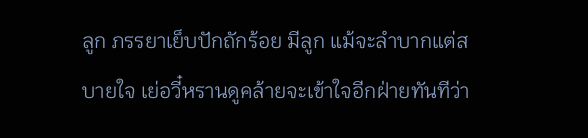ลูก ภรรยาเย็บปักถักร้อย มีลูก แม้จะลำบากแต่สบายใจ เย่อวี๋หรานดูคล้ายจะเข้าใจอีกฝ่ายทันทีว่า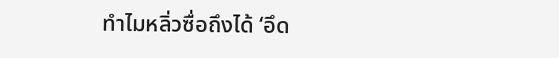ทำไมหลิ่วซื่อถึงได้ ‘อึด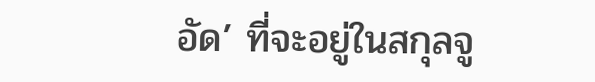อัด’ ที่จะอยู่ในสกุลจู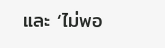และ ‘ไม่พอ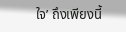ใจ’ ถึงเพียงนี้